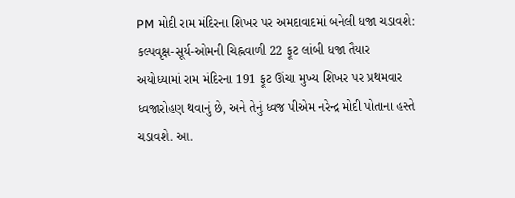PM મોદી રામ મંદિરના શિખર પર અમદાવાદમાં બનેલી ધજા ચડાવશે: કલ્પવૃક્ષ-સૂર્ય-ઓમની ચિહ્નવાળી 22 ફૂટ લાંબી ધજા તૈયાર
અયોધ્યામાં રામ મંદિરના 191 ફૂટ ઊંચા મુખ્ય શિખર પર પ્રથમવાર ધ્વજારોહણ થવાનું છે, અને તેનું ધ્વજ પીએમ નરેન્દ્ર મોદી પોતાના હસ્તે ચડાવશે. આ.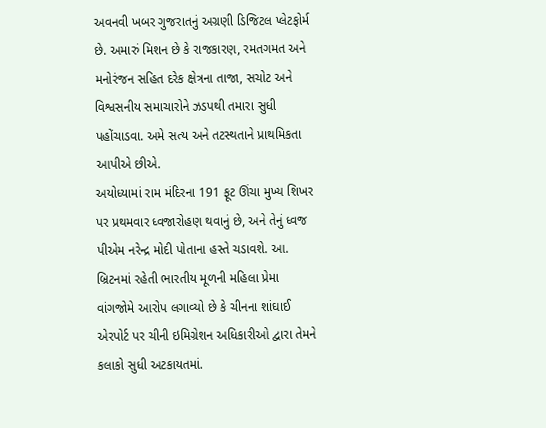અવનવી ખબર ગુજરાતનું અગ્રણી ડિજિટલ પ્લેટફોર્મ છે. અમારું મિશન છે કે રાજકારણ, રમતગમત અને મનોરંજન સહિત દરેક ક્ષેત્રના તાજા, સચોટ અને વિશ્વસનીય સમાચારોને ઝડપથી તમારા સુધી પહોંચાડવા. અમે સત્ય અને તટસ્થતાને પ્રાથમિકતા આપીએ છીએ.
અયોધ્યામાં રામ મંદિરના 191 ફૂટ ઊંચા મુખ્ય શિખર પર પ્રથમવાર ધ્વજારોહણ થવાનું છે, અને તેનું ધ્વજ પીએમ નરેન્દ્ર મોદી પોતાના હસ્તે ચડાવશે. આ.
બ્રિટનમાં રહેતી ભારતીય મૂળની મહિલા પ્રેમા વાંગજોમે આરોપ લગાવ્યો છે કે ચીનના શાંઘાઈ એરપોર્ટ પર ચીની ઇમિગ્રેશન અધિકારીઓ દ્વારા તેમને કલાકો સુધી અટકાયતમાં.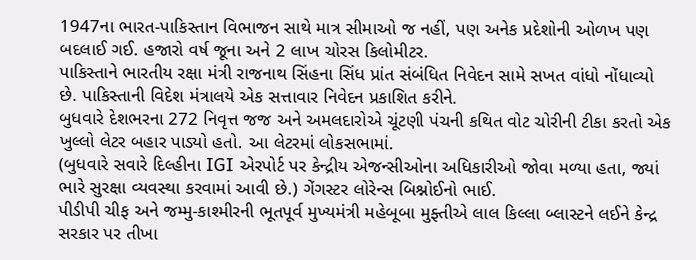1947ના ભારત-પાકિસ્તાન વિભાજન સાથે માત્ર સીમાઓ જ નહીં, પણ અનેક પ્રદેશોની ઓળખ પણ બદલાઈ ગઈ. હજારો વર્ષ જૂના અને 2 લાખ ચોરસ કિલોમીટર.
પાકિસ્તાને ભારતીય રક્ષા મંત્રી રાજનાથ સિંહના સિંધ પ્રાંત સંબંધિત નિવેદન સામે સખત વાંધો નોંધાવ્યો છે. પાકિસ્તાની વિદેશ મંત્રાલયે એક સત્તાવાર નિવેદન પ્રકાશિત કરીને.
બુધવારે દેશભરના 272 નિવૃત્ત જજ અને અમલદારોએ ચૂંટણી પંચની કથિત વોટ ચોરીની ટીકા કરતો એક ખુલ્લો લેટર બહાર પાડ્યો હતો. આ લેટરમાં લોકસભામાં.
(બુધવારે સવારે દિલ્હીના IGI એરપોર્ટ પર કેન્દ્રીય એજન્સીઓના અધિકારીઓ જોવા મળ્યા હતા, જ્યાં ભારે સુરક્ષા વ્યવસ્થા કરવામાં આવી છે.) ગેંગસ્ટર લોરેન્સ બિશ્નોઈનો ભાઈ.
પીડીપી ચીફ અને જમ્મુ-કાશ્મીરની ભૂતપૂર્વ મુખ્યમંત્રી મહેબૂબા મુફ્તીએ લાલ કિલ્લા બ્લાસ્ટને લઈને કેન્દ્ર સરકાર પર તીખા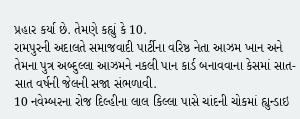પ્રહાર કર્યા છે. તેમણે કહ્યું કે 10.
રામપુરની અદાલતે સમાજવાદી પાર્ટીના વરિષ્ઠ નેતા આઝમ ખાન અને તેમના પુત્ર અબ્દુલ્લા આઝમને નકલી પાન કાર્ડ બનાવવાના કેસમાં સાત-સાત વર્ષની જેલની સજા સંભળાવી.
10 નવેમ્બરના રોજ દિલ્હીના લાલ કિલ્લા પાસે ચાંદની ચોકમાં હ્યુન્ડાઇ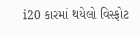i20 કારમાં થયેલો વિસ્ફોટ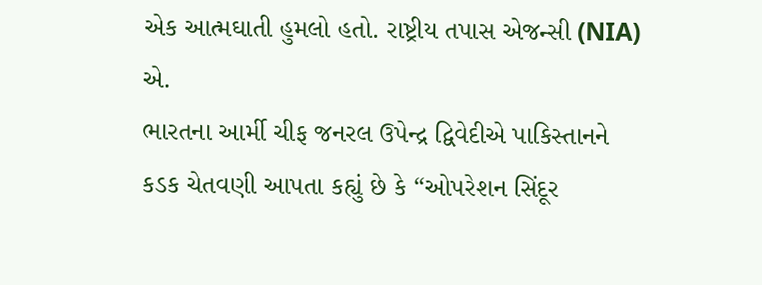એક આત્મઘાતી હુમલો હતો. રાષ્ટ્રીય તપાસ એજન્સી (NIA) એ.
ભારતના આર્મી ચીફ જનરલ ઉપેન્દ્ર દ્વિવેદીએ પાકિસ્તાનને કડક ચેતવણી આપતા કહ્યું છે કે “ઓપરેશન સિંદૂર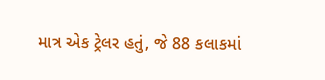માત્ર એક ટ્રેલર હતું, જે 88 કલાકમાં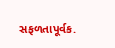સફળતાપૂર્વક.